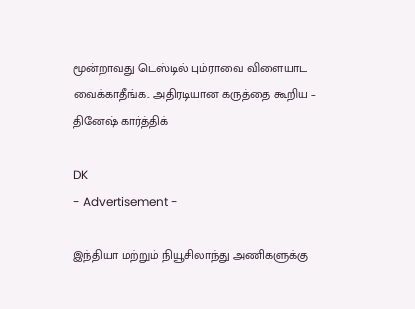மூன்றாவது டெஸ்டில் பும்ராவை விளையாட வைக்காதீங்க.. அதிரடியான கருத்தை கூறிய – தினேஷ் கார்த்திக்

DK
- Advertisement -

இந்தியா மற்றும் நியூசிலாந்து அணிகளுக்கு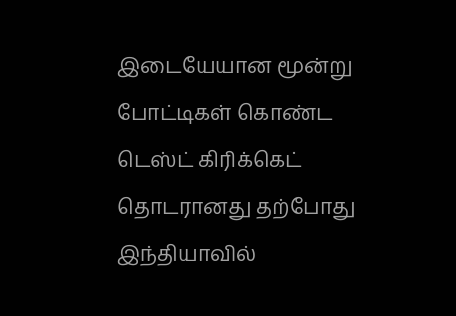இடையேயான மூன்று போட்டிகள் கொண்ட டெஸ்ட் கிரிக்கெட் தொடரானது தற்போது இந்தியாவில்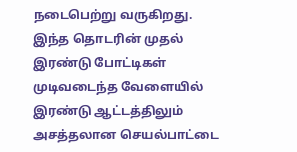நடைபெற்று வருகிறது. இந்த தொடரின் முதல் இரண்டு போட்டிகள் முடிவடைந்த வேளையில் இரண்டு ஆட்டத்திலும் அசத்தலான செயல்பாட்டை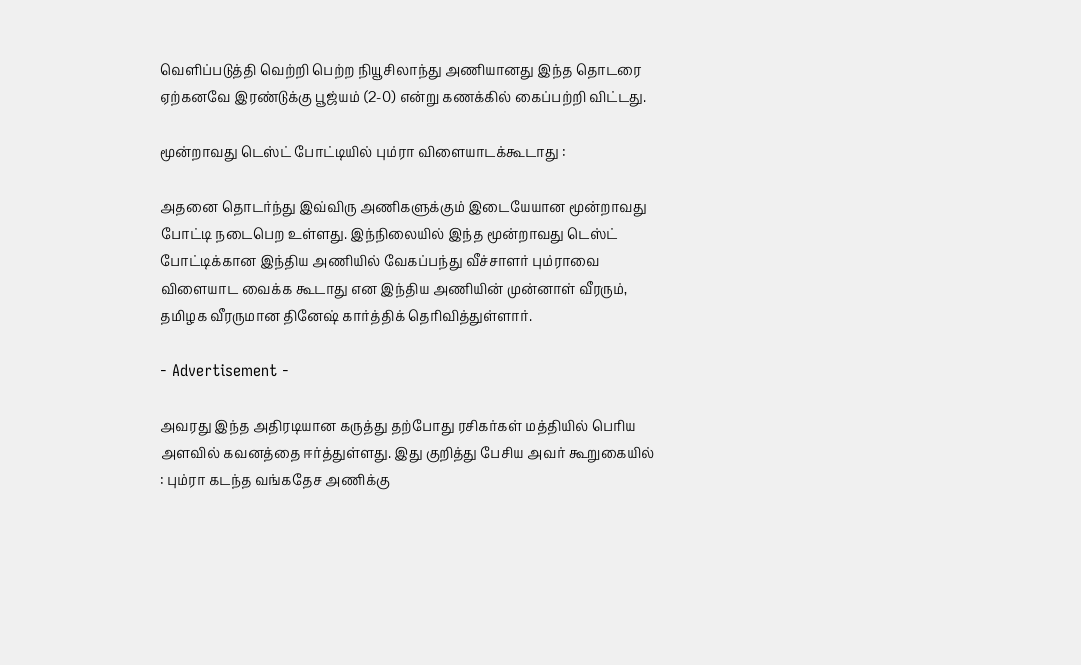வெளிப்படுத்தி வெற்றி பெற்ற நியூசிலாந்து அணியானது இந்த தொடரை ஏற்கனவே இரண்டுக்கு பூஜ்யம் (2-0) என்று கணக்கில் கைப்பற்றி விட்டது.

மூன்றாவது டெஸ்ட் போட்டியில் பும்ரா விளையாடக்கூடாது :

அதனை தொடர்ந்து இவ்விரு அணிகளுக்கும் இடையேயான மூன்றாவது போட்டி நடைபெற உள்ளது. இந்நிலையில் இந்த மூன்றாவது டெஸ்ட் போட்டிக்கான இந்திய அணியில் வேகப்பந்து வீச்சாளர் பும்ராவை விளையாட வைக்க கூடாது என இந்திய அணியின் முன்னாள் வீரரும், தமிழக வீரருமான தினேஷ் கார்த்திக் தெரிவித்துள்ளார்.

- Advertisement -

அவரது இந்த அதிரடியான கருத்து தற்போது ரசிகர்கள் மத்தியில் பெரிய அளவில் கவனத்தை ஈர்த்துள்ளது. இது குறித்து பேசிய அவர் கூறுகையில் : பும்ரா கடந்த வங்கதேச அணிக்கு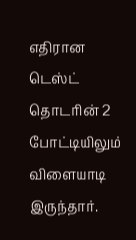எதிரான டெஸ்ட் தொடரின் 2 போட்டியிலும் விளையாடி இருந்தார்.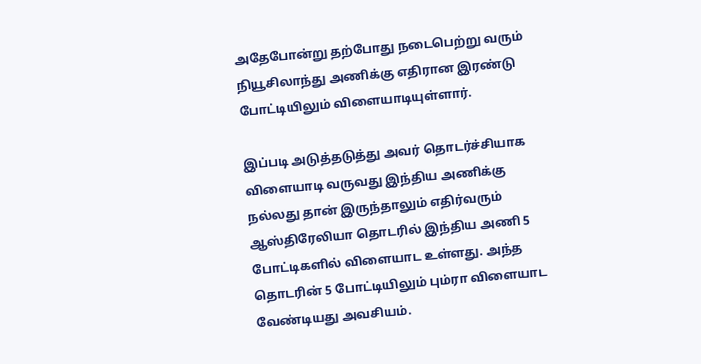அதேபோன்று தற்போது நடைபெற்று வரும் நியூசிலாந்து அணிக்கு எதிரான இரண்டு போட்டியிலும் விளையாடியுள்ளார்.

இப்படி அடுத்தடுத்து அவர் தொடர்ச்சியாக விளையாடி வருவது இந்திய அணிக்கு நல்லது தான் இருந்தாலும் எதிர்வரும் ஆஸ்திரேலியா தொடரில் இந்திய அணி 5 போட்டிகளில் விளையாட உள்ளது. அந்த தொடரின் 5 போட்டியிலும் பும்ரா விளையாட வேண்டியது அவசியம்.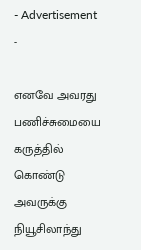- Advertisement -

எனவே அவரது பணிச்சுமையை கருத்தில் கொண்டு அவருக்கு நியூசிலாந்து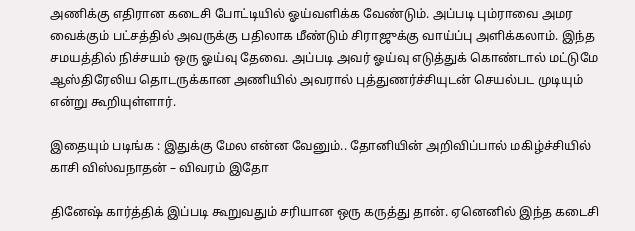அணிக்கு எதிரான கடைசி போட்டியில் ஓய்வளிக்க வேண்டும். அப்படி பும்ராவை அமர வைக்கும் பட்சத்தில் அவருக்கு பதிலாக மீண்டும் சிராஜுக்கு வாய்ப்பு அளிக்கலாம். இந்த சமயத்தில் நிச்சயம் ஒரு ஓய்வு தேவை. அப்படி அவர் ஓய்வு எடுத்துக் கொண்டால் மட்டுமே ஆஸ்திரேலிய தொடருக்கான அணியில் அவரால் புத்துணர்ச்சியுடன் செயல்பட முடியும் என்று கூறியுள்ளார்.

இதையும் படிங்க : இதுக்கு மேல என்ன வேனும்.. தோனியின் அறிவிப்பால் மகிழ்ச்சியில் காசி விஸ்வநாதன் – விவரம் இதோ

தினேஷ் கார்த்திக் இப்படி கூறுவதும் சரியான ஒரு கருத்து தான். ஏனெனில் இந்த கடைசி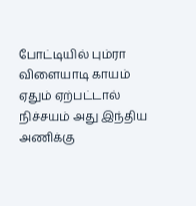போட்டியில் பும்ரா விளையாடி காயம் ஏதும் ஏற்பட்டால் நிச்சயம் அது இந்திய அணிக்கு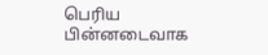பெரிய பின்னடைவாக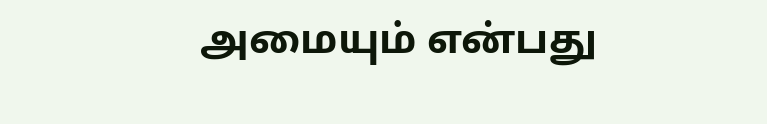அமையும் என்பது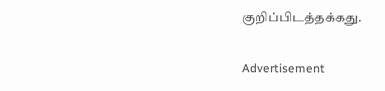குறிப்பிடத்தக்கது.

Advertisement